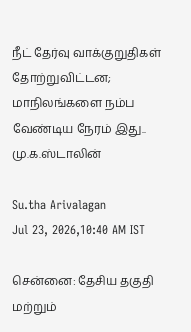நீட் தேர்வு வாக்குறுதிகள் தோற்றுவிட்டன; மாநிலங்களை நம்ப வேண்டிய நேரம் இது.. மு.க.ஸ்டாலின்

Su.tha Arivalagan
Jul 23, 2026,10:40 AM IST

சென்னை: தேசிய தகுதி மற்றும்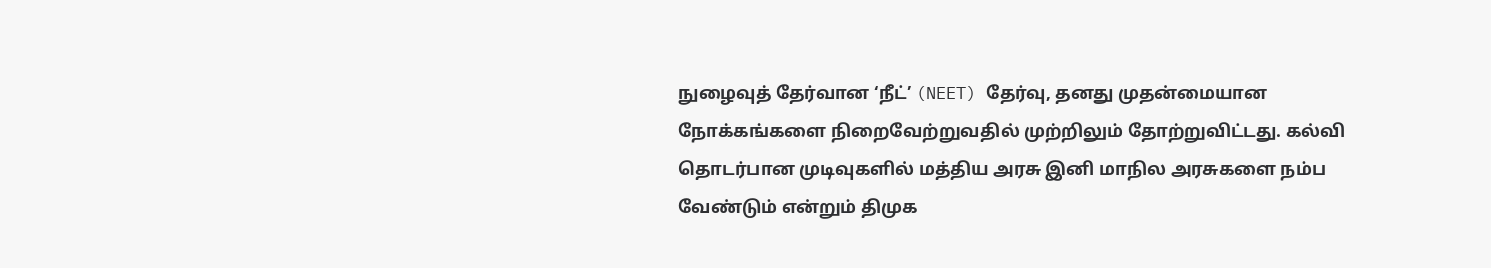நுழைவுத் தேர்வான ‘நீட்’ (NEET) தேர்வு, தனது முதன்மையான நோக்கங்களை நிறைவேற்றுவதில் முற்றிலும் தோற்றுவிட்டது. கல்வி தொடர்பான முடிவுகளில் மத்திய அரசு இனி மாநில அரசுகளை நம்ப வேண்டும் என்றும் திமுக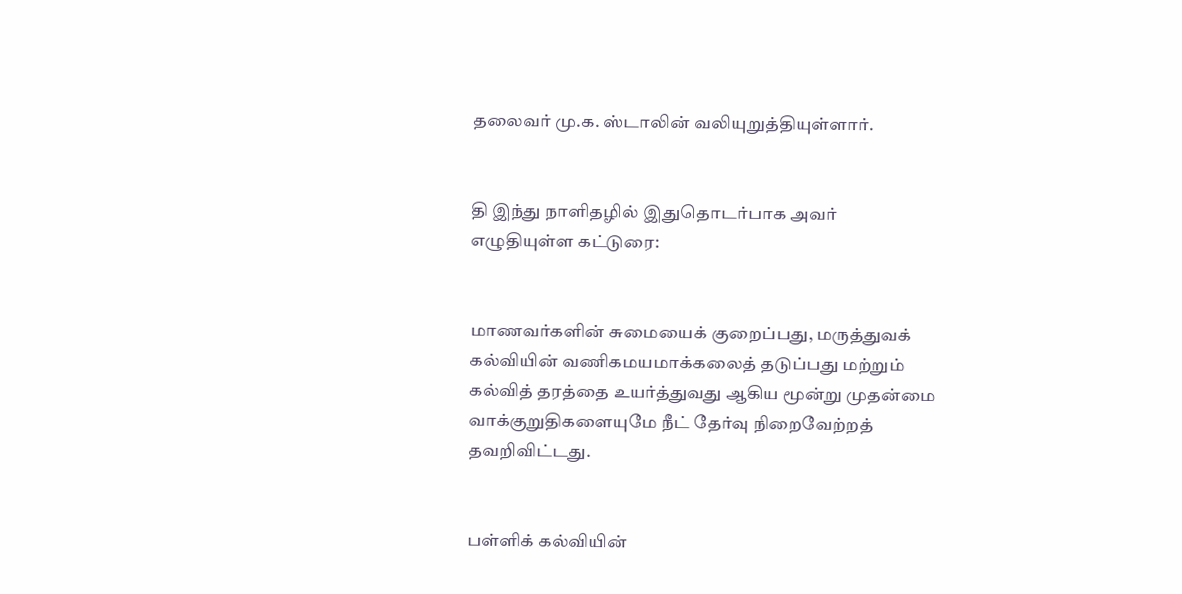தலைவர் மு.க. ஸ்டாலின் வலியுறுத்தியுள்ளார்.


தி இந்து நாளிதழில் இதுதொடர்பாக அவர் எழுதியுள்ள கட்டுரை:


மாணவர்களின் சுமையைக் குறைப்பது, மருத்துவக் கல்வியின் வணிகமயமாக்கலைத் தடுப்பது மற்றும் கல்வித் தரத்தை உயர்த்துவது ஆகிய மூன்று முதன்மை வாக்குறுதிகளையுமே நீட் தேர்வு நிறைவேற்றத் தவறிவிட்டது.


பள்ளிக் கல்வியின்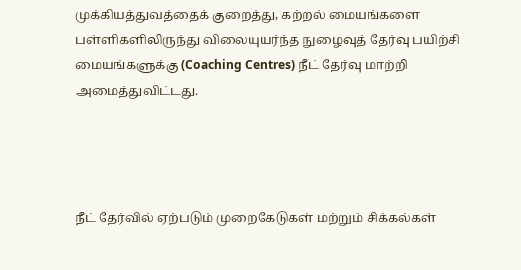முக்கியத்துவத்தைக் குறைத்து, கற்றல் மையங்களை பள்ளிகளிலிருந்து விலையுயர்ந்த நுழைவுத் தேர்வு பயிற்சி மையங்களுக்கு (Coaching Centres) நீட் தேர்வு மாற்றி அமைத்துவிட்டது.




நீட் தேர்வில் ஏற்படும் முறைகேடுகள் மற்றும் சிக்கல்கள்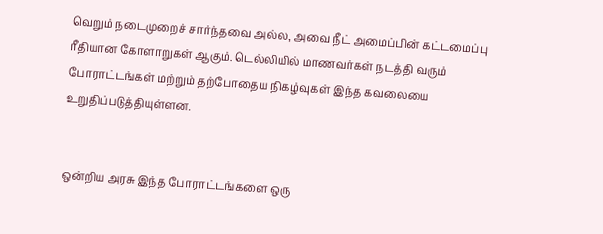வெறும் நடைமுறைச் சார்ந்தவை அல்ல, அவை நீட் அமைப்பின் கட்டமைப்பு ரீதியான கோளாறுகள் ஆகும். டெல்லியில் மாணவர்கள் நடத்தி வரும் போராட்டங்கள் மற்றும் தற்போதைய நிகழ்வுகள் இந்த கவலையை உறுதிப்படுத்தியுள்ளன.


ஒன்றிய அரசு இந்த போராட்டங்களை ஒரு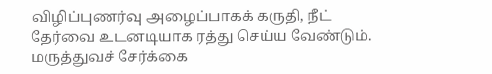விழிப்புணர்வு அழைப்பாகக் கருதி, நீட் தேர்வை உடனடியாக ரத்து செய்ய வேண்டும். மருத்துவச் சேர்க்கை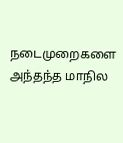நடைமுறைகளை அந்தந்த மாநில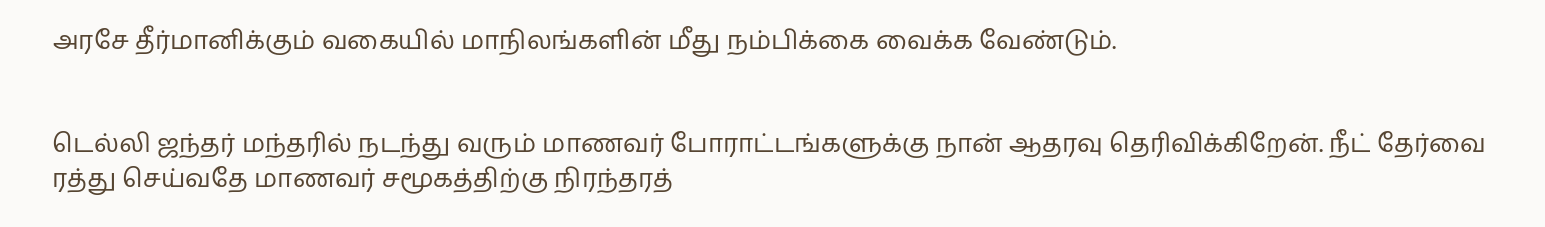அரசே தீர்மானிக்கும் வகையில் மாநிலங்களின் மீது நம்பிக்கை வைக்க வேண்டும்.


டெல்லி ஜந்தர் மந்தரில் நடந்து வரும் மாணவர் போராட்டங்களுக்கு நான் ஆதரவு தெரிவிக்கிறேன். நீட் தேர்வை ரத்து செய்வதே மாணவர் சமூகத்திற்கு நிரந்தரத்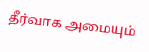தீர்வாக அமையும்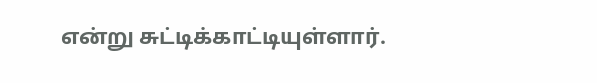என்று சுட்டிக்காட்டியுள்ளார்.